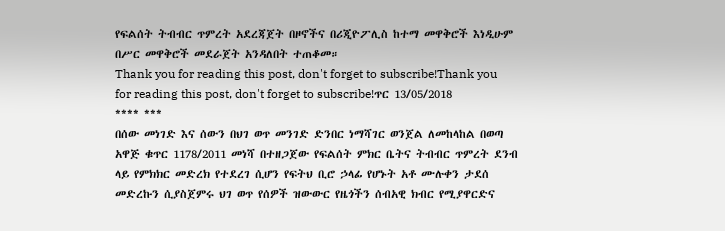የፍልሰት ትብብር ጥምረት አደረጃጀት በዞኖችና በሪጂዮፖሊስ ከተማ መዋቅሮች እነዲሁም በሥር መዋቅሮች መደራጀት አንዳለበት ተጠቆመ።
Thank you for reading this post, don't forget to subscribe!Thank you for reading this post, don't forget to subscribe!ጥር 13/05/2018
**** ***
በሰው መነገድ እና ሰውን በህገ ወጥ መንገድ ድንበር ነማሻገር ወንጀል ለመከላከል በወጣ አዋጅ ቁጥር 1178/2011 መነሻ በተዘጋጀው የፍልሰት ምክር ቤትና ትብብር ጥምረት ደንብ ላይ የምክክር መድረክ የተደረገ ሲሆን የፍትህ ቢሮ ኃላፊ የሆኑት አቶ ሙሉቀን ታደሰ መድረኩን ሲያስጀምሩ ህገ ወጥ የሰዎች ዝውውር የዜጎችን ሰብአዊ ክብር የሚያዋርድና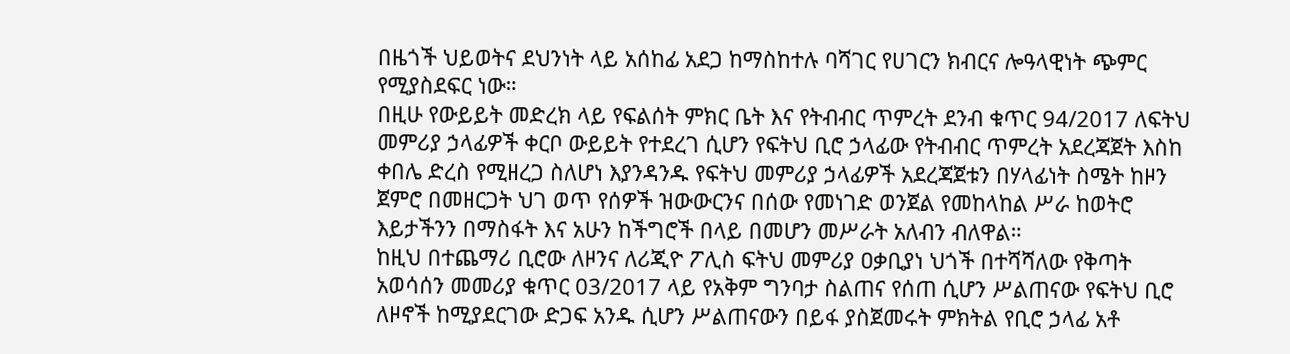በዜጎች ህይወትና ደህንነት ላይ አሰከፊ አደጋ ከማስከተሉ ባሻገር የሀገርን ክብርና ሎዓላዊነት ጭምር የሚያስደፍር ነው።
በዚሁ የውይይት መድረክ ላይ የፍልሰት ምክር ቤት እና የትብብር ጥምረት ደንብ ቁጥር 94/2017 ለፍትህ መምሪያ ኃላፊዎች ቀርቦ ውይይት የተደረገ ሲሆን የፍትህ ቢሮ ኃላፊው የትብብር ጥምረት አደረጃጀት እስከ ቀበሌ ድረስ የሚዘረጋ ስለሆነ እያንዳንዱ የፍትህ መምሪያ ኃላፊዎች አደረጃጀቱን በሃላፊነት ስሜት ከዞን ጀምሮ በመዘርጋት ህገ ወጥ የሰዎች ዝውውርንና በሰው የመነገድ ወንጀል የመከላከል ሥራ ከወትሮ እይታችንን በማስፋት እና አሁን ከችግሮች በላይ በመሆን መሥራት አለብን ብለዋል።
ከዚህ በተጨማሪ ቢሮው ለዞንና ለሪጂዮ ፖሊስ ፍትህ መምሪያ ዐቃቢያነ ህጎች በተሻሻለው የቅጣት አወሳሰን መመሪያ ቁጥር 03/2017 ላይ የአቅም ግንባታ ስልጠና የሰጠ ሲሆን ሥልጠናው የፍትህ ቢሮ ለዞኖች ከሚያደርገው ድጋፍ አንዱ ሲሆን ሥልጠናውን በይፋ ያስጀመሩት ምክትል የቢሮ ኃላፊ አቶ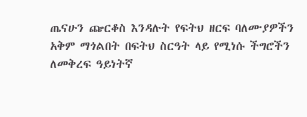ጤናሁን ጬርቆስ እንዳሉት የፍትህ ዘርፍ ባለሙያዎችን አቅም ማጎልበት በፍትህ ስርዓት ላይ የሚነሱ ችግሮችን ለመቅረፍ ዓይነትኛ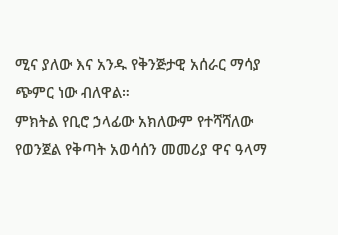ሚና ያለው እና አንዱ የቅንጅታዊ አሰራር ማሳያ ጭምር ነው ብለዋል።
ምክትል የቢሮ ኃላፊው አክለውም የተሻሻለው የወንጀል የቅጣት አወሳሰን መመሪያ ዋና ዓላማ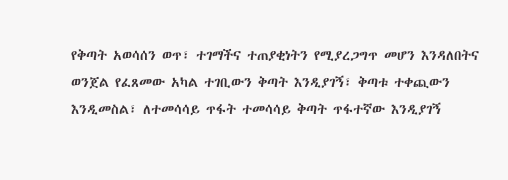የቅጣት አወሳሰን ወጥ፣ ተገማችና ተጠያቂነትን የሚያረጋግጥ መሆን እንዳለበትና ወንጀል የፈጸመው አካል ተገቢውን ቅጣት እንዲያገኝ፣ ቅጣቱ ተቀጪውን እንዲመስል፣ ለተመሳሳይ ጥፋት ተመሳሳይ ቅጣት ጥፋተኛው እንዲያገኝ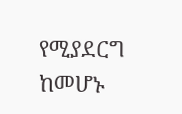የሚያደርግ ከመሆኑ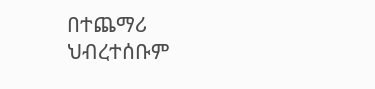በተጨማሪ ህብረተሰቡም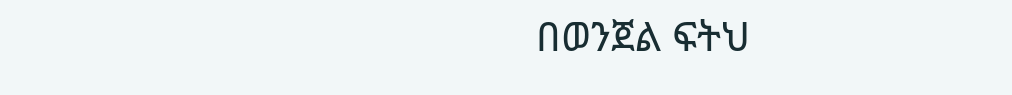በወንጀል ፍትህ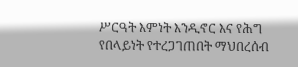ሥርዓት እምነት እንዲኖር እና የሕግ የበላይነት የተረጋገጠበት ማህበረሰብ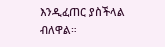እንዲፈጠር ያስችላል ብለዋል።